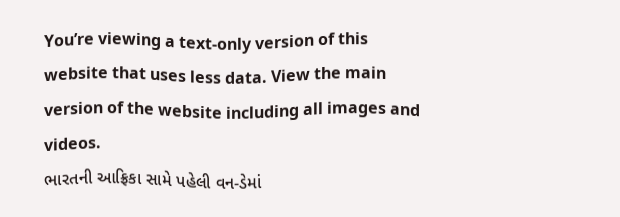You’re viewing a text-only version of this website that uses less data. View the main version of the website including all images and videos.
ભારતની આફ્રિકા સામે પહેલી વન-ડેમાં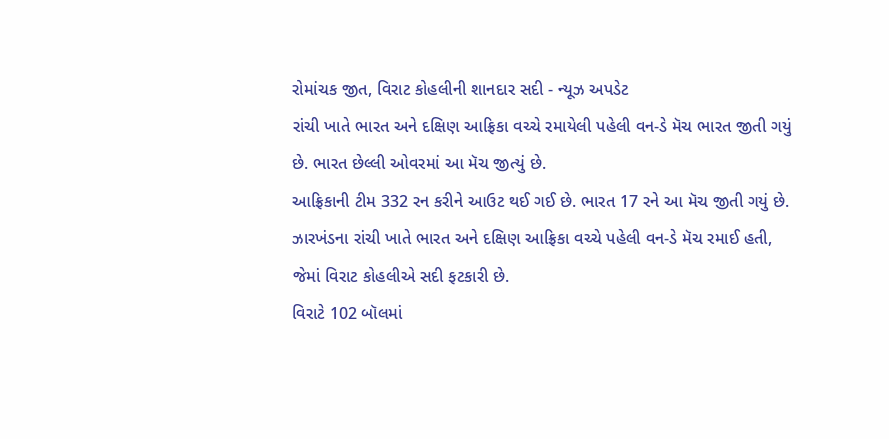રોમાંચક જીત, વિરાટ કોહલીની શાનદાર સદી - ન્યૂઝ અપડેટ
રાંચી ખાતે ભારત અને દક્ષિણ આફ્રિકા વચ્ચે રમાયેલી પહેલી વન-ડે મૅચ ભારત જીતી ગયું છે. ભારત છેલ્લી ઓવરમાં આ મૅચ જીત્યું છે.
આફ્રિકાની ટીમ 332 રન કરીને આઉટ થઈ ગઈ છે. ભારત 17 રને આ મૅચ જીતી ગયું છે.
ઝારખંડના રાંચી ખાતે ભારત અને દક્ષિણ આફ્રિકા વચ્ચે પહેલી વન-ડે મૅચ રમાઈ હતી, જેમાં વિરાટ કોહલીએ સદી ફટકારી છે.
વિરાટે 102 બૉલમાં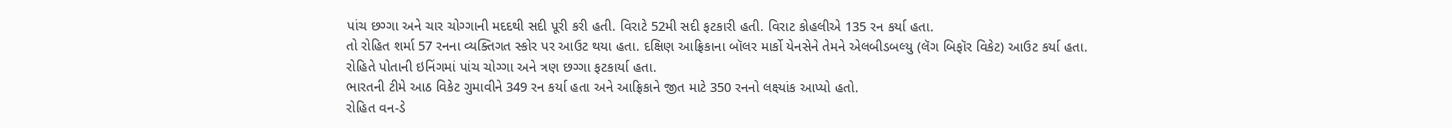પાંચ છગ્ગા અને ચાર ચોગ્ગાની મદદથી સદી પૂરી કરી હતી. વિરાટે 52મી સદી ફટકારી હતી. વિરાટ કોહલીએ 135 રન કર્યા હતા.
તો રોહિત શર્મા 57 રનના વ્યક્તિગત સ્કોર પર આઉટ થયા હતા. દક્ષિણ આફ્રિકાના બૉલર માર્કો યેનસેને તેમને એલબીડબલ્યુ (લૅગ બિફૉર વિકેટ) આઉટ કર્યા હતા.
રોહિતે પોતાની ઇનિંગમાં પાંચ ચોગ્ગા અને ત્રણ છગ્ગા ફટકાર્યા હતા.
ભારતની ટીમે આઠ વિકેટ ગુમાવીને 349 રન કર્યા હતા અને આફ્રિકાને જીત માટે 350 રનનો લક્ષ્યાંક આપ્યો હતો.
રોહિત વન-ડે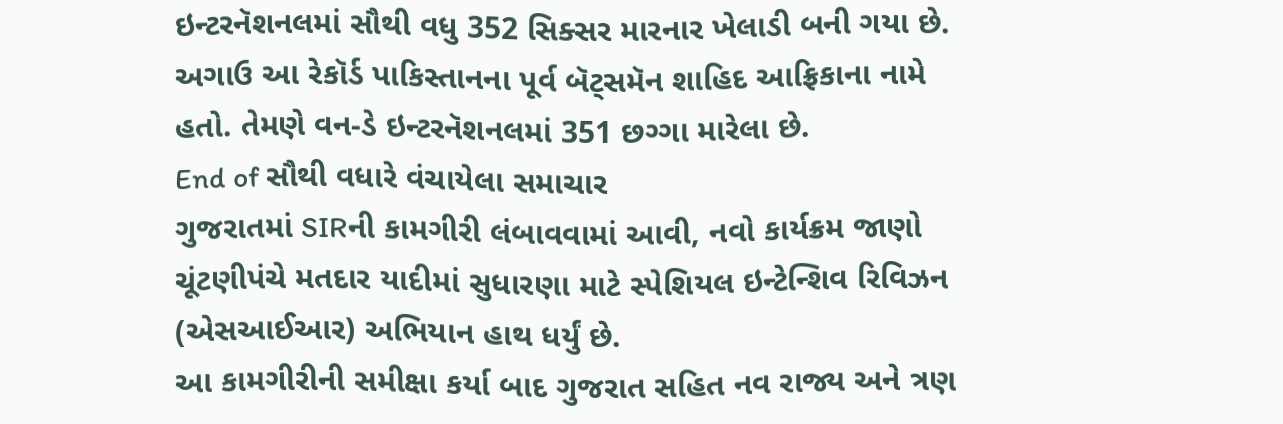ઇન્ટરનૅશનલમાં સૌથી વધુ 352 સિક્સર મારનાર ખેલાડી બની ગયા છે. અગાઉ આ રેકૉર્ડ પાકિસ્તાનના પૂર્વ બૅટ્સમૅન શાહિદ આફ્રિકાના નામે હતો. તેમણે વન-ડે ઇન્ટરનૅશનલમાં 351 છગ્ગા મારેલા છે.
End of સૌથી વધારે વંચાયેલા સમાચાર
ગુજરાતમાં SIRની કામગીરી લંબાવવામાં આવી, નવો કાર્યક્રમ જાણો
ચૂંટણીપંચે મતદાર યાદીમાં સુધારણા માટે સ્પેશિયલ ઇન્ટેન્શિવ રિવિઝન (એસઆઈઆર) અભિયાન હાથ ધર્યું છે.
આ કામગીરીની સમીક્ષા કર્યા બાદ ગુજરાત સહિત નવ રાજ્ય અને ત્રણ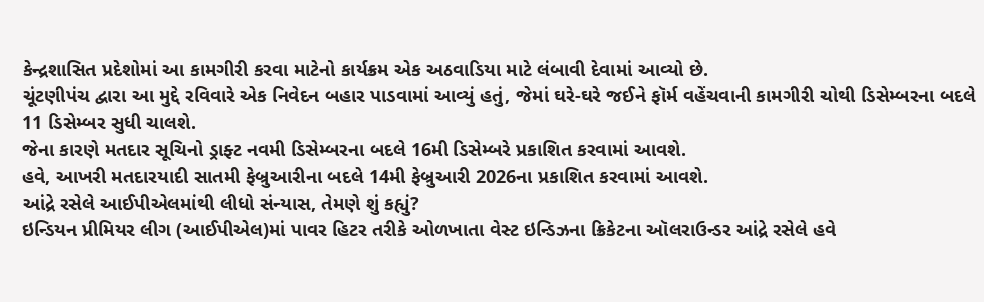કેન્દ્રશાસિત પ્રદેશોમાં આ કામગીરી કરવા માટેનો કાર્યક્રમ એક અઠવાડિયા માટે લંબાવી દેવામાં આવ્યો છે.
ચૂંટણીપંચ દ્વારા આ મુદ્દે રવિવારે એક નિવેદન બહાર પાડવામાં આવ્યું હતું, જેમાં ઘરે-ઘરે જઈને ફૉર્મ વહેંચવાની કામગીરી ચોથી ડિસેમ્બરના બદલે 11 ડિસેમ્બર સુધી ચાલશે.
જેના કારણે મતદાર સૂચિનો ડ્રાફ્ટ નવમી ડિસેમ્બરના બદલે 16મી ડિસેમ્બરે પ્રકાશિત કરવામાં આવશે.
હવે, આખરી મતદારયાદી સાતમી ફેબ્રુઆરીના બદલે 14મી ફેબ્રુઆરી 2026ના પ્રકાશિત કરવામાં આવશે.
આંદ્રે રસેલે આઈપીએલમાંથી લીધો સંન્યાસ, તેમણે શું કહ્યું?
ઇન્ડિયન પ્રીમિયર લીગ (આઈપીએલ)માં પાવર હિટર તરીકે ઓળખાતા વેસ્ટ ઇન્ડિઝના ક્રિકેટના ઑલરાઉન્ડર આંદ્રે રસેલે હવે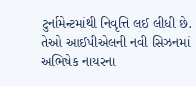ટુર્નામેન્ટમાંથી નિવૃત્તિ લઈ લીધી છે.
તેઓ આઈપીએલની નવી સિઝનમાં અભિષેક નાયરના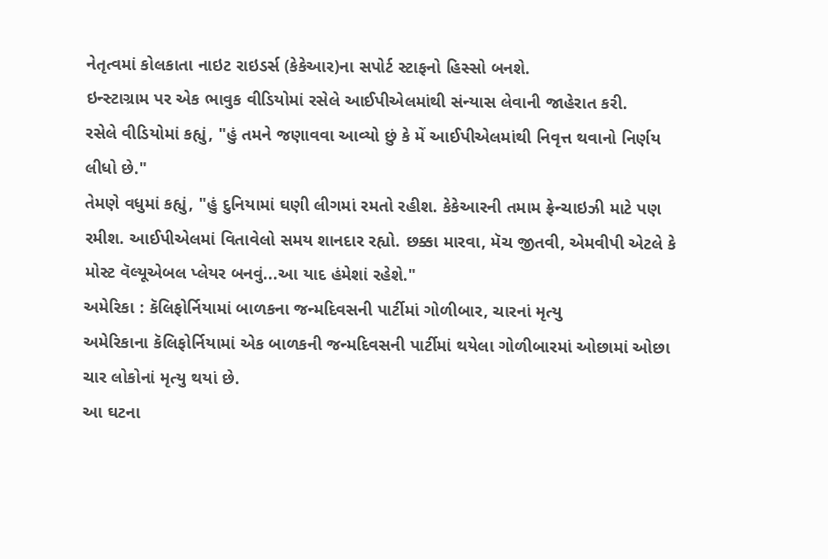નેતૃત્વમાં કોલકાતા નાઇટ રાઇડર્સ (કેકેઆર)ના સપોર્ટ સ્ટાફનો હિસ્સો બનશે.
ઇન્સ્ટાગ્રામ પર એક ભાવુક વીડિયોમાં રસેલે આઈપીએલમાંથી સંન્યાસ લેવાની જાહેરાત કરી.
રસેલે વીડિયોમાં કહ્યું, "હું તમને જણાવવા આવ્યો છું કે મેં આઈપીએલમાંથી નિવૃત્ત થવાનો નિર્ણય લીધો છે."
તેમણે વધુમાં કહ્યું, "હું દુનિયામાં ઘણી લીગમાં રમતો રહીશ. કેકેઆરની તમામ ફ્રેન્ચાઇઝી માટે પણ રમીશ. આઈપીએલમાં વિતાવેલો સમય શાનદાર રહ્યો. છક્કા મારવા, મૅચ જીતવી, એમવીપી એટલે કે મોસ્ટ વૅલ્યૂએબલ પ્લેયર બનવું...આ યાદ હંમેશાં રહેશે."
અમેરિકા : કૅલિફોર્નિયામાં બાળકના જન્મદિવસની પાર્ટીમાં ગોળીબાર, ચારનાં મૃત્યુ
અમેરિકાના કૅલિફોર્નિયામાં એક બાળકની જન્મદિવસની પાર્ટીમાં થયેલા ગોળીબારમાં ઓછામાં ઓછા ચાર લોકોનાં મૃત્યુ થયાં છે.
આ ઘટના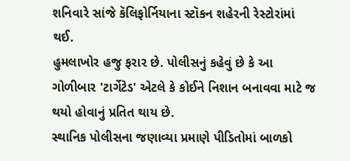શનિવારે સાંજે કૅલિફોર્નિયાના સ્ટૉકન શહેરની રેસ્ટોરાંમાં થઈ.
હુમલાખોર હજુ ફરાર છે. પોલીસનું કહેવું છે કે આ ગોળીબાર 'ટાર્ગેટેડ' એટલે કે કોઈને નિશાન બનાવવા માટે જ થયો હોવાનું પ્રતિત થાય છે.
સ્થાનિક પોલીસના જણાવ્યા પ્રમાણે પીડિતોમાં બાળકો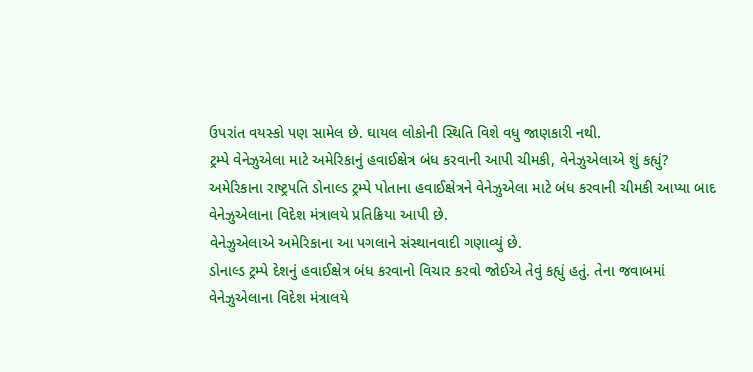ઉપરાંત વયસ્કો પણ સામેલ છે. ઘાયલ લોકોની સ્થિતિ વિશે વધુ જાણકારી નથી.
ટ્રમ્પે વેનેઝુએલા માટે અમેરિકાનું હવાઈક્ષેત્ર બંધ કરવાની આપી ચીમકી, વેનેઝુએલાએ શું કહ્યું?
અમેરિકાના રાષ્ટ્રપતિ ડોનાલ્ડ ટ્રમ્પે પોતાના હવાઈક્ષેત્રને વેનેઝુએલા માટે બંધ કરવાની ચીમકી આપ્યા બાદ વેનેઝુએલાના વિદેશ મંત્રાલયે પ્રતિક્રિયા આપી છે.
વેનેઝુએલાએ અમેરિકાના આ પગલાને સંસ્થાનવાદી ગણાવ્યું છે.
ડોનાલ્ડ ટ્રમ્પે દેશનું હવાઈક્ષેત્ર બંધ કરવાનો વિચાર કરવો જોઈએ તેવું કહ્યું હતું. તેના જવાબમાં વેનેઝુએલાના વિદેશ મંત્રાલયે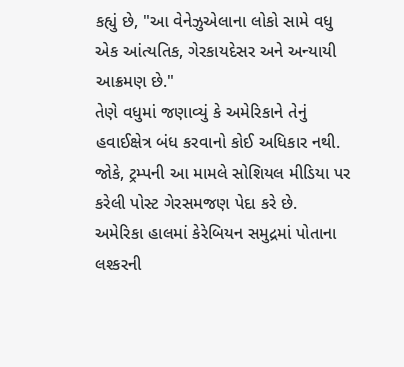કહ્યું છે, "આ વેનેઝુએલાના લોકો સામે વધુ એક આંત્યતિક, ગેરકાયદેસર અને અન્યાયી આક્રમણ છે."
તેણે વધુમાં જણાવ્યું કે અમેરિકાને તેનું હવાઈક્ષેત્ર બંધ કરવાનો કોઈ અધિકાર નથી. જોકે, ટ્રમ્પની આ મામલે સોશિયલ મીડિયા પર કરેલી પોસ્ટ ગેરસમજણ પેદા કરે છે.
અમેરિકા હાલમાં કેરેબિયન સમુદ્રમાં પોતાના લશ્કરની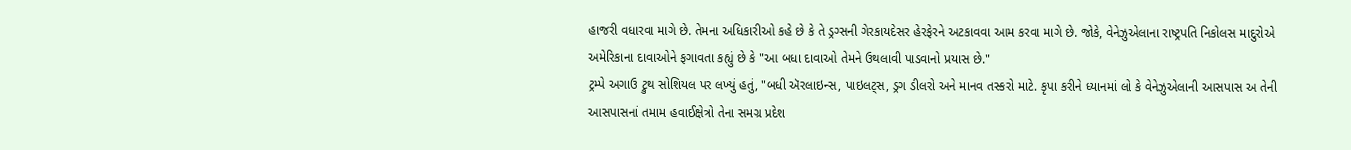હાજરી વધારવા માગે છે. તેમના અધિકારીઓ કહે છે કે તે ડ્રગ્સની ગેરકાયદેસર હેરફેરને અટકાવવા આમ કરવા માગે છે. જોકે, વેનેઝુએલાના રાષ્ટ્રપતિ નિકોલસ માદુરોએ અમેરિકાના દાવાઓને ફગાવતા કહ્યું છે કે "આ બધા દાવાઓ તેમને ઉથલાવી પાડવાનો પ્રયાસ છે."
ટ્રમ્પે અગાઉ ટ્રુથ સોશિયલ પર લખ્યું હતું, "બધી ઍરલાઇન્સ, પાઇલટ્સ, ડ્રગ ડીલરો અને માનવ તસ્કરો માટે. કૃપા કરીને ધ્યાનમાં લો કે વેનેઝુએલાની આસપાસ અ તેની આસપાસનાં તમામ હવાઈક્ષેત્રો તેના સમગ્ર પ્રદેશ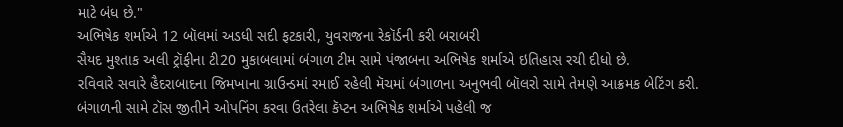માટે બંધ છે."
અભિષેક શર્માએ 12 બૉલમાં અડધી સદી ફટકારી, યુવરાજના રેકૉર્ડની કરી બરાબરી
સૈયદ મુશ્તાક અલી ટ્રૉફીના ટી20 મુકાબલામાં બંગાળ ટીમ સામે પંજાબના અભિષેક શર્માએ ઇતિહાસ રચી દીધો છે.
રવિવારે સવારે હૈદરાબાદના જિમખાના ગ્રાઉન્ડમાં રમાઈ રહેલી મૅચમાં બંગાળના અનુભવી બૉલરો સામે તેમણે આક્રમક બેટિંગ કરી.
બંગાળની સામે ટૉસ જીતીને ઓપનિંગ કરવા ઉતરેલા કૅપ્ટન અભિષેક શર્માએ પહેલી જ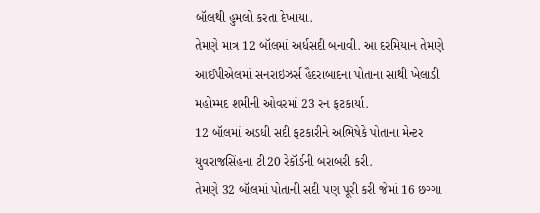બૉલથી હુમલો કરતા દેખાયા.
તેમણે માત્ર 12 બૉલમાં અર્ધસદી બનાવી. આ દરમિયાન તેમણે આઈપીએલમાં સનરાઇઝર્સ હૈદરાબાદના પોતાના સાથી ખેલાડી મહોમ્મદ શમીની ઓવરમાં 23 રન ફટકાર્યા.
12 બૉલમાં અડધી સદી ફટકારીને અભિષેકે પોતાના મેન્ટર યુવરાજસિંહના ટી20 રેકૉર્ડની બરાબરી કરી.
તેમણે 32 બૉલમાં પોતાની સદી પણ પૂરી કરી જેમાં 16 છગ્ગા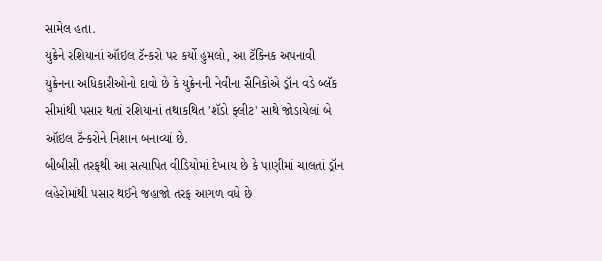સામેલ હતા.
યુક્રેને રશિયાનાં ઑઇલ ટૅન્કરો પર કર્યો હુમલો, આ ટૅક્નિક અપનાવી
યુક્રેનના અધિકારીઓનો દાવો છે કે યુક્રેનની નેવીના સૈનિકોએ ડ્રૉન વડે બ્લૅક સીમાંથી પસાર થતાં રશિયાનાં તથાકથિત 'શૅડો ફ્લીટ' સાથે જોડાયેલાં બે ઑઇલ ટૅન્કરોને નિશાન બનાવ્યાં છે.
બીબીસી તરફથી આ સત્યાપિત વીડિયોમાં દેખાય છે કે પાણીમાં ચાલતાં ડ્રૉન લહેરોમાંથી પસાર થઈને જહાજો તરફ આગળ વધે છે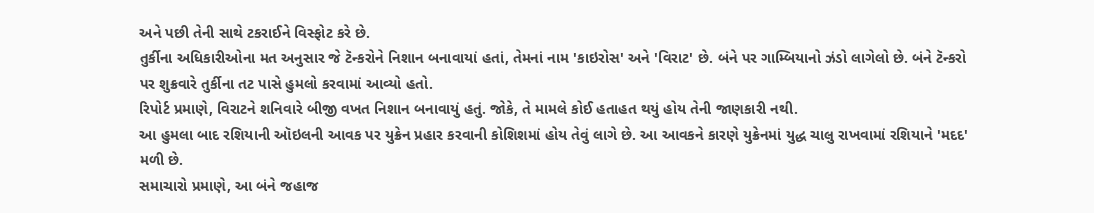અને પછી તેની સાથે ટકરાઈને વિસ્ફોટ કરે છે.
તુર્કીના અધિકારીઓના મત અનુસાર જે ટૅન્કરોને નિશાન બનાવાયાં હતાં, તેમનાં નામ 'કાઇરોસ' અને 'વિરાટ' છે. બંને પર ગામ્બિયાનો ઝંડો લાગેલો છે. બંને ટૅન્કરો પર શુક્રવારે તુર્કીના તટ પાસે હુમલો કરવામાં આવ્યો હતો.
રિપોર્ટ પ્રમાણે, વિરાટને શનિવારે બીજી વખત નિશાન બનાવાયું હતું. જોકે, તે મામલે કોઈ હતાહત થયું હોય તેની જાણકારી નથી.
આ હુમલા બાદ રશિયાની ઑઇલની આવક પર યુક્રેન પ્રહાર કરવાની કોશિશમાં હોય તેવું લાગે છે. આ આવકને કારણે યુક્રેનમાં યુદ્ધ ચાલુ રાખવામાં રશિયાને 'મદદ' મળી છે.
સમાચારો પ્રમાણે, આ બંને જહાજ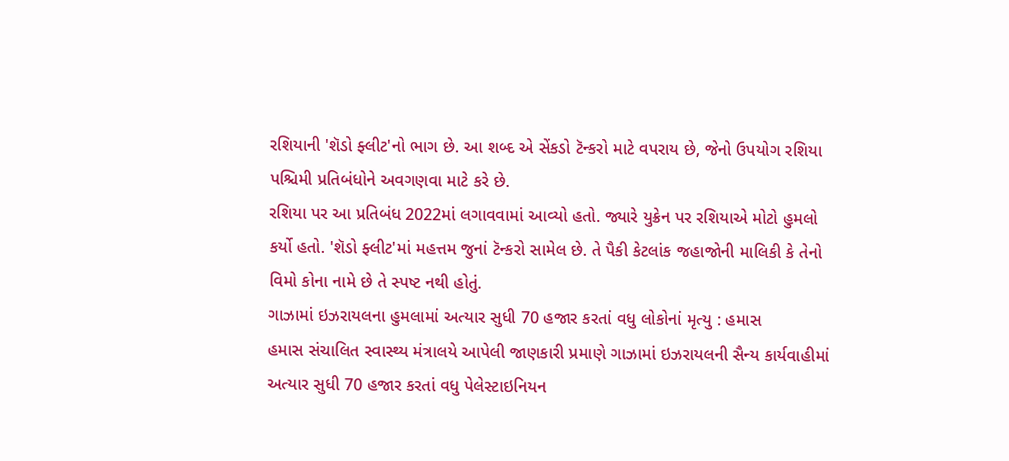રશિયાની 'શૅડો ફ્લીટ'નો ભાગ છે. આ શબ્દ એ સેંકડો ટૅન્કરો માટે વપરાય છે, જેનો ઉપયોગ રશિયા પશ્ચિમી પ્રતિબંધોને અવગણવા માટે કરે છે.
રશિયા પર આ પ્રતિબંધ 2022માં લગાવવામાં આવ્યો હતો. જ્યારે યુક્રેન પર રશિયાએ મોટો હુમલો કર્યો હતો. 'શૅડો ફ્લીટ'માં મહત્તમ જુનાં ટૅન્કરો સામેલ છે. તે પૈકી કેટલાંક જહાજોની માલિકી કે તેનો વિમો કોના નામે છે તે સ્પષ્ટ નથી હોતું.
ગાઝામાં ઇઝરાયલના હુમલામાં અત્યાર સુધી 70 હજાર કરતાં વધુ લોકોનાં મૃત્યુ : હમાસ
હમાસ સંચાલિત સ્વાસ્થ્ય મંત્રાલયે આપેલી જાણકારી પ્રમાણે ગાઝામાં ઇઝરાયલની સૈન્ય કાર્યવાહીમાં અત્યાર સુધી 70 હજાર કરતાં વધુ પેલેસ્ટાઇનિયન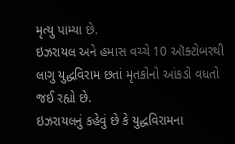મૃત્યુ પામ્યા છે.
ઇઝરાયલ અને હમાસ વચ્ચે 10 ઑક્ટોબરથી લાગુ યુદ્ધવિરામ છતાં મૃતકોનો આંકડો વધતો જઈ રહ્યો છે.
ઇઝરાયલનું કહેવું છે કે યુદ્ધવિરામના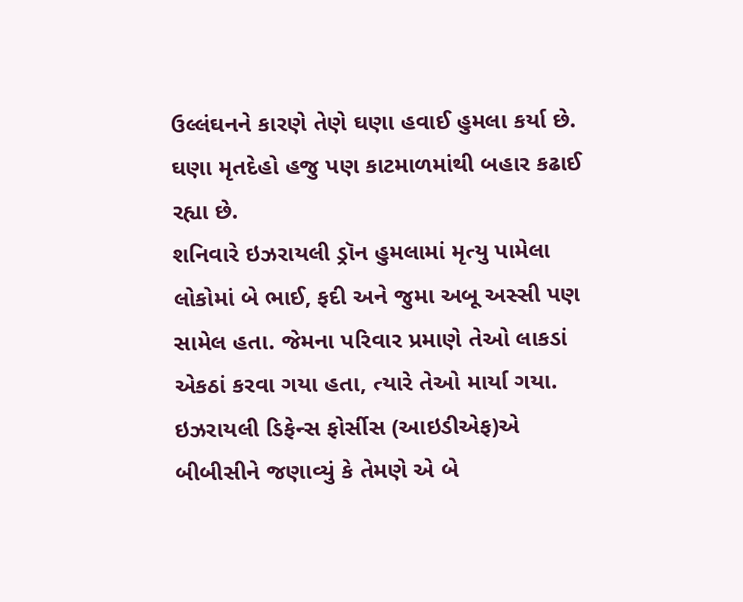ઉલ્લંઘનને કારણે તેણે ઘણા હવાઈ હુમલા કર્યા છે. ઘણા મૃતદેહો હજુ પણ કાટમાળમાંથી બહાર કઢાઈ રહ્યા છે.
શનિવારે ઇઝરાયલી ડ્રૉન હુમલામાં મૃત્યુ પામેલા લોકોમાં બે ભાઈ, ફદી અને જુમા અબૂ અસ્સી પણ સામેલ હતા. જેમના પરિવાર પ્રમાણે તેઓ લાકડાં એકઠાં કરવા ગયા હતા, ત્યારે તેઓ માર્યા ગયા.
ઇઝરાયલી ડિફેન્સ ફોર્સીસ (આઇડીએફ)એ બીબીસીને જણાવ્યું કે તેમણે એ બે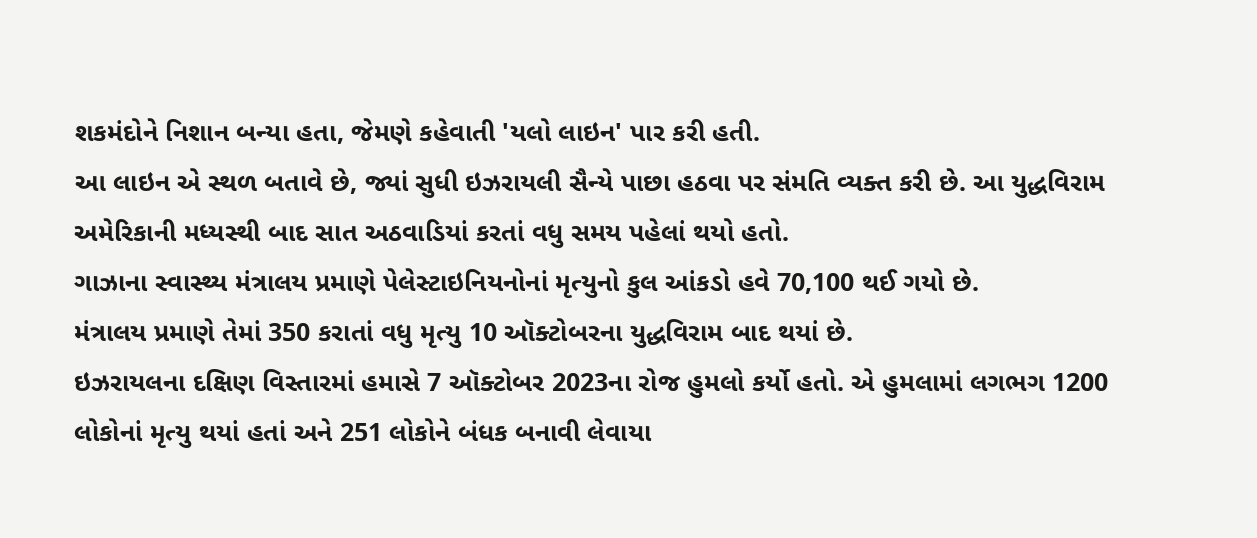શકમંદોને નિશાન બન્યા હતા, જેમણે કહેવાતી 'યલો લાઇન' પાર કરી હતી.
આ લાઇન એ સ્થળ બતાવે છે, જ્યાં સુધી ઇઝરાયલી સૈન્યે પાછા હઠવા પર સંમતિ વ્યક્ત કરી છે. આ યુદ્ધવિરામ અમેરિકાની મધ્યસ્થી બાદ સાત અઠવાડિયાં કરતાં વધુ સમય પહેલાં થયો હતો.
ગાઝાના સ્વાસ્થ્ય મંત્રાલય પ્રમાણે પેલેસ્ટાઇનિયનોનાં મૃત્યુનો કુલ આંકડો હવે 70,100 થઈ ગયો છે.
મંત્રાલય પ્રમાણે તેમાં 350 કરાતાં વધુ મૃત્યુ 10 ઑક્ટોબરના યુદ્ધવિરામ બાદ થયાં છે.
ઇઝરાયલના દક્ષિણ વિસ્તારમાં હમાસે 7 ઑક્ટોબર 2023ના રોજ હુમલો કર્યો હતો. એ હુમલામાં લગભગ 1200 લોકોનાં મૃત્યુ થયાં હતાં અને 251 લોકોને બંધક બનાવી લેવાયા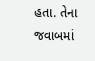હતા. તેના જવાબમાં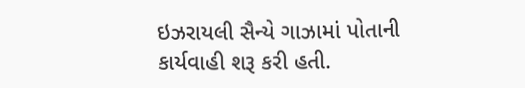ઇઝરાયલી સૈન્યે ગાઝામાં પોતાની કાર્યવાહી શરૂ કરી હતી.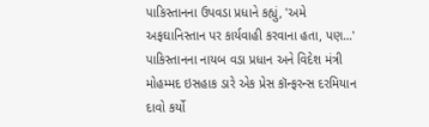પાકિસ્તાનના ઉપવડા પ્રધાને કહ્યું, 'અમે અફઘાનિસ્તાન પર કાર્યવાહી કરવાના હતા, પણ...'
પાકિસ્તાનના નાયબ વડા પ્રધાન અને વિદેશ મંત્રી મોહમ્મદ ઇસહાક ડારે એક પ્રેસ કૉન્ફરન્સ દરમિયાન દાવો કર્યો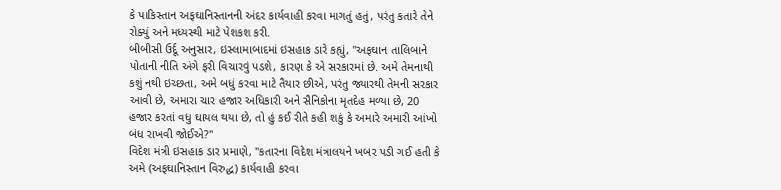કે પાકિસ્તાન અફઘાનિસ્તાનની અંદર કાર્યવાહી કરવા માગતું હતું, પરંતુ કતારે તેને રોક્યું અને મધ્યસ્થી માટે પેશકશ કરી.
બીબીસી ઉર્દૂ અનુસાર, ઇસ્લામાબાદમાં ઇસહાક ડારે કહ્યું, "અફઘાન તાલિબાને પોતાની નીતિ અંગે ફરી વિચારવું પડશે, કારણ કે એ સરકારમાં છે. અમે તેમનાથી કશું નથી ઇચ્છતા, અમે બધું કરવા માટે તૈયાર છીએ, પરંતુ જ્યારથી તેમની સરકાર આવી છે, અમારા ચાર હજાર અધિકારી અને સૈનિકોના મૃતદેહ મળ્યા છે, 20 હજાર કરતાં વધુ ઘાયલ થયા છે, તો હું કઈ રીતે કહી શકું કે અમારે અમારી આંખો બંધ રાખવી જોઈએ?"
વિદેશ મંત્રી ઇસહાક ડાર પ્રમાણે, "કતારના વિદેશ મંત્રાલયને ખબર પડી ગઈ હતી કે અમે (અફઘાનિસ્તાન વિરુદ્ધ) કાર્યવાહી કરવા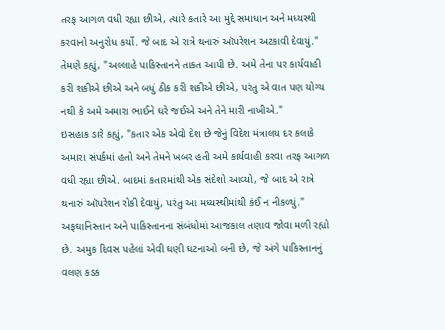તરફ આગળ વધી રહ્યા છીએ, ત્યારે કતારે આ મુદ્દે સમાધાન અને મધ્યસ્થી કરવાનો અનુરોધ કર્યો. જે બાદ એ રાત્રે થનારું ઑપરેશન અટકાવી દેવાયું."
તેમણે કહ્યું, "અલ્લાહે પાકિસ્તાનને તાકત આપી છે. અમે તેના પર કાર્યવાહી કરી શકીએ છીએ અને બધું ઠીક કરી શકીએ છીએ, પરંતુ એ વાત પણ યોગ્ય નથી કે અમે અમારા ભાઈને ઘરે જઈએ અને તેને મારી નાખીએ."
ઇસહાક ડારે કહ્યું, "કતાર એક એવો દેશ છે જેનું વિદેશ મંત્રાલય દર કલાકે અમારા સંપર્કમાં હતો અને તેમને ખબર હતી અમે કાર્યવાહી કરવા તરફ આગળ વધી રહ્યા છીએ. બાદમાં કતારમાંથી એક સંદેશો આવ્યો, જે બાદ એ રાત્રે થનારું ઑપરેશન રોકી દેવાયું, પરંતુ આ મધ્યસ્થીમાંથી કંઈ ન નીકળ્યું."
અફઘાનિસ્તાન અને પાકિસ્તાનના સંબંધોમાં આજકાલ તણાવ જોવા મળી રહ્યો છે. અમુક દિવસ પહેલાં એવી ઘણી ઘટનાઓ બની છે, જે અંગે પાકિસ્તાનનું વલણ કડક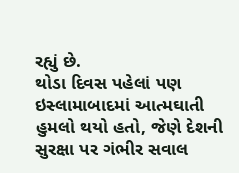રહ્યું છે.
થોડા દિવસ પહેલાં પણ ઇસ્લામાબાદમાં આત્મઘાતી હુમલો થયો હતો, જેણે દેશની સુરક્ષા પર ગંભીર સવાલ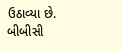ઉઠાવ્યા છે.
બીબીસી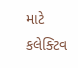માટે કલેક્ટિવ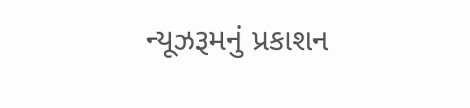ન્યૂઝરૂમનું પ્રકાશન